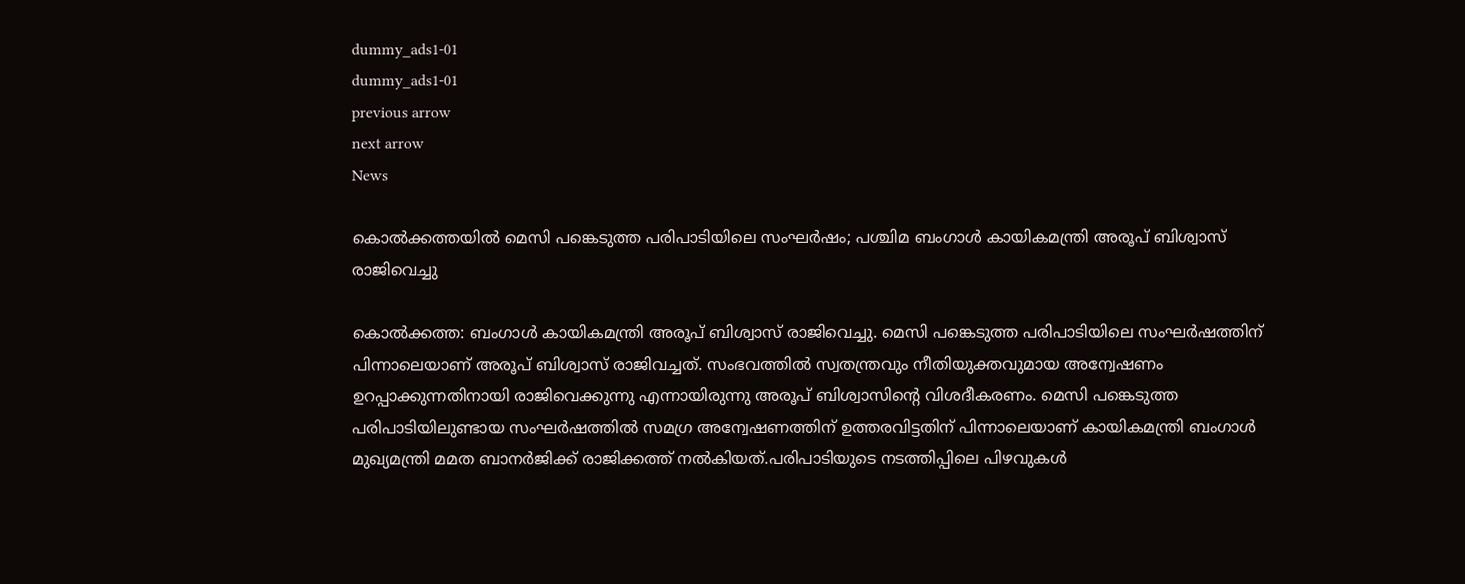dummy_ads1-01
dummy_ads1-01
previous arrow
next arrow
News

കൊൽക്കത്തയിൽ മെസി പങ്കെടുത്ത പരിപാടിയിലെ സംഘർഷം; പശ്ചിമ ബംഗാൾ കായികമന്ത്രി അരൂപ് ബിശ്വാസ് രാജിവെച്ചു

കൊല്‍ക്കത്ത: ബംഗാള്‍ കായികമന്ത്രി അരൂപ് ബിശ്വാസ് രാജിവെച്ചു. മെസി പങ്കെടുത്ത പരിപാടിയിലെ സംഘര്‍ഷത്തിന് പിന്നാലെയാണ് അരൂപ് ബിശ്വാസ് രാജിവച്ചത്. സംഭവത്തില്‍ സ്വതന്ത്രവും നീതിയുക്തവുമായ അന്വേഷണം ഉറപ്പാക്കുന്നതിനായി രാജിവെക്കുന്നു എന്നായിരുന്നു അരൂപ് ബിശ്വാസിന്റെ വിശദീകരണം. മെസി പങ്കെടുത്ത പരിപാടിയിലുണ്ടായ സംഘര്‍ഷത്തില്‍ സമഗ്ര അന്വേഷണത്തിന് ഉത്തരവിട്ടതിന് പിന്നാലെയാണ് കായികമന്ത്രി ബംഗാള്‍ മുഖ്യമന്ത്രി മമത ബാനര്‍ജിക്ക് രാജിക്കത്ത് നല്‍കിയത്.പരിപാടിയുടെ നടത്തിപ്പിലെ പിഴവുകള്‍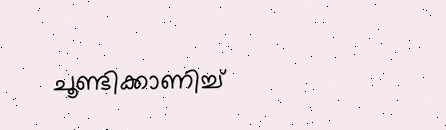ചൂണ്ടിക്കാണിച്ച്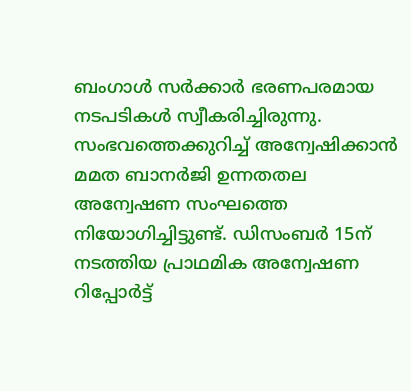ബംഗാള്‍ സര്‍ക്കാര്‍ ഭരണപരമായ നടപടികള്‍ സ്വീകരിച്ചിരുന്നു. സംഭവത്തെക്കുറിച്ച് അന്വേഷിക്കാന്‍ മമത ബാനര്‍ജി ഉന്നതതല അന്വേഷണ സംഘത്തെ നിയോഗിച്ചിട്ടുണ്ട്. ഡിസംബര്‍ 15ന് നടത്തിയ പ്രാഥമിക അന്വേഷണ റിപ്പോര്‍ട്ട്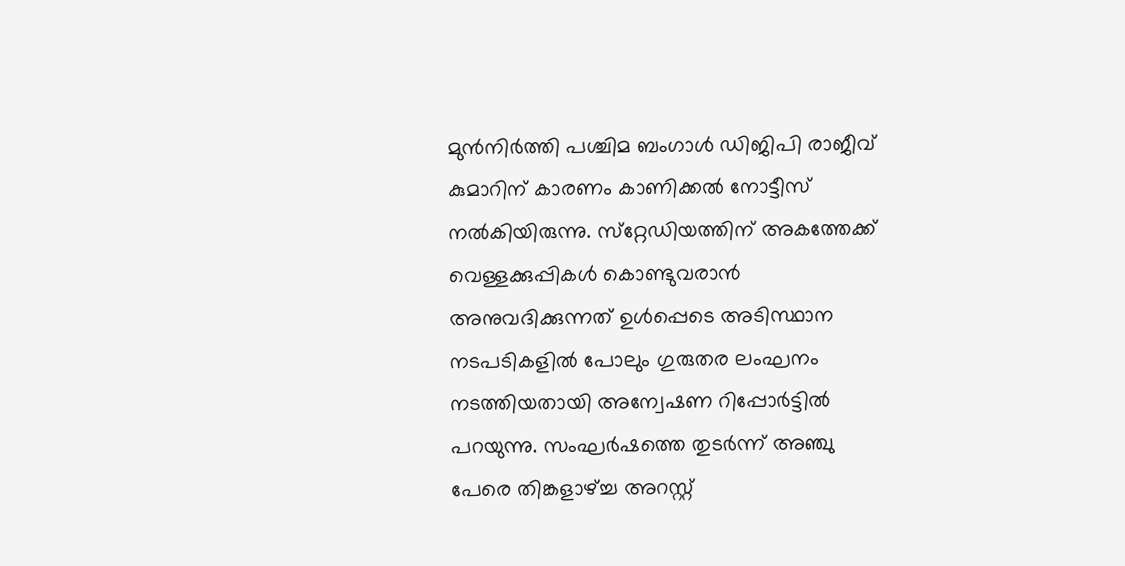മുന്‍നിര്‍ത്തി പശ്ചിമ ബംഗാള്‍ ഡിജിപി രാജീവ് കുമാറിന് കാരണം കാണിക്കല്‍ നോട്ടീസ് നല്‍കിയിരുന്നു. സ്‌റ്റേഡിയത്തിന് അകത്തേക്ക് വെള്ളക്കുപ്പികള്‍ കൊണ്ടുവരാന്‍ അനുവദിക്കുന്നത് ഉള്‍പ്പെടെ അടിസ്ഥാന നടപടികളില്‍ പോലും ഗുരുതര ലംഘനം നടത്തിയതായി അന്വേഷണ റിപ്പോര്‍ട്ടില്‍ പറയുന്നു. സംഘര്‍ഷത്തെ തുടര്‍ന്ന് അഞ്ചു പേരെ തിങ്കളാഴ്ച്ച അറസ്റ്റ്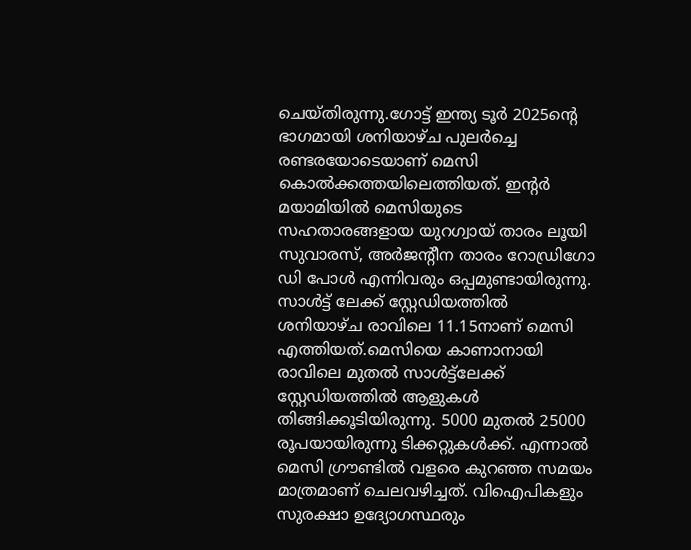ചെയ്തിരുന്നു.ഗോട്ട് ഇന്ത്യ ടൂര്‍ 2025ന്റെ ഭാഗമായി ശനിയാഴ്ച പുലര്‍ച്ചെ രണ്ടരയോടെയാണ് മെസി കൊല്‍ക്കത്തയിലെത്തിയത്. ഇന്റര്‍ മയാമിയില്‍ മെസിയുടെ സഹതാരങ്ങളായ യുറഗ്വായ് താരം ലൂയി സുവാരസ്, അര്‍ജന്റീന താരം റോഡ്രിഗോ ഡി പോള്‍ എന്നിവരും ഒപ്പമുണ്ടായിരുന്നു. സാള്‍ട്ട് ലേക്ക് സ്റ്റേഡിയത്തില്‍ ശനിയാഴ്ച രാവിലെ 11.15നാണ് മെസി എത്തിയത്.മെസിയെ കാണാനായി രാവിലെ മുതല്‍ സാള്‍ട്ട്ലേക്ക് സ്റ്റേഡിയത്തില്‍ ആളുകള്‍ തിങ്ങിക്കൂടിയിരുന്നു. 5000 മുതല്‍ 25000 രൂപയായിരുന്നു ടിക്കറ്റുകള്‍ക്ക്. എന്നാല്‍ മെസി ഗ്രൗണ്ടില്‍ വളരെ കുറഞ്ഞ സമയം മാത്രമാണ് ചെലവഴിച്ചത്. വിഐപികളും സുരക്ഷാ ഉദ്യോഗസ്ഥരും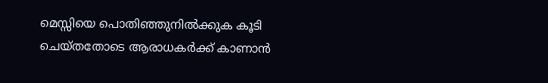മെസ്സിയെ പൊതിഞ്ഞുനില്‍ക്കുക കൂടി ചെയ്തതോടെ ആരാധകര്‍ക്ക് കാണാന്‍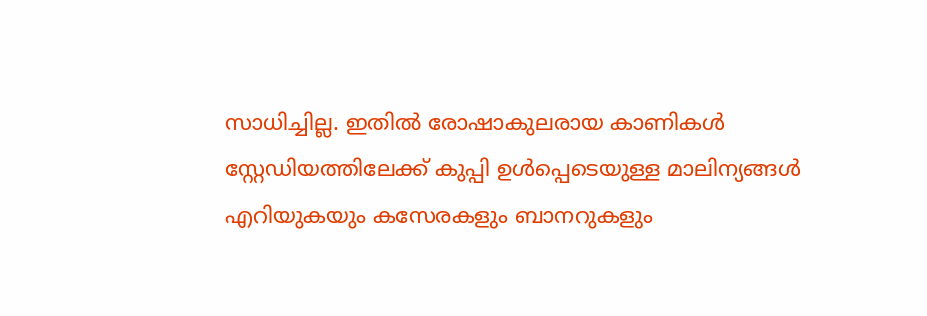സാധിച്ചില്ല. ഇതില്‍ രോഷാകുലരായ കാണികള്‍ സ്റ്റേഡിയത്തിലേക്ക് കുപ്പി ഉള്‍പ്പെടെയുള്ള മാലിന്യങ്ങള്‍ എറിയുകയും കസേരകളും ബാനറുകളും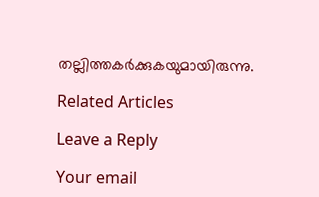തല്ലിത്തകര്‍ക്കുകയുമായിരുന്നു.

Related Articles

Leave a Reply

Your email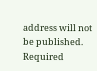address will not be published. Required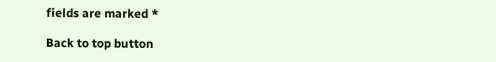fields are marked *

Back to top button